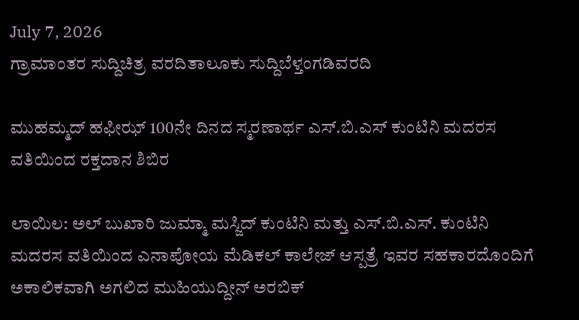July 7, 2026
ಗ್ರಾಮಾಂತರ ಸುದ್ದಿಚಿತ್ರ ವರದಿತಾಲೂಕು ಸುದ್ದಿಬೆಳ್ತಂಗಡಿವರದಿ

ಮುಹಮ್ಮದ್ ಹಫೀಝ್ 100ನೇ ದಿನದ ಸ್ಮರಣಾರ್ಥ ಎಸ್.ಬಿ.ಎಸ್ ಕುಂಟಿನಿ ಮದರಸ ವತಿಯಿಂದ ರಕ್ತದಾನ ಶಿಬಿರ

ಲಾಯಿಲ: ಅಲ್ ಬುಖಾರಿ ಜುಮ್ಮಾ ಮಸ್ಜಿದ್ ಕುಂಟಿನಿ ಮತ್ತು ಎಸ್.ಬಿ.ಎಸ್. ಕುಂಟಿನಿ ಮದರಸ ವತಿಯಿಂದ ಎನಾಪೋಯ ಮೆಡಿಕಲ್ ಕಾಲೇಜ್ ಆಸ್ಪತ್ರೆ ಇವರ ಸಹಕಾರದೊಂದಿಗೆ ಅಕಾಲಿಕವಾಗಿ ಅಗಲಿದ ಮುಹಿಯುದ್ದೀನ್ ಅರಬಿಕ್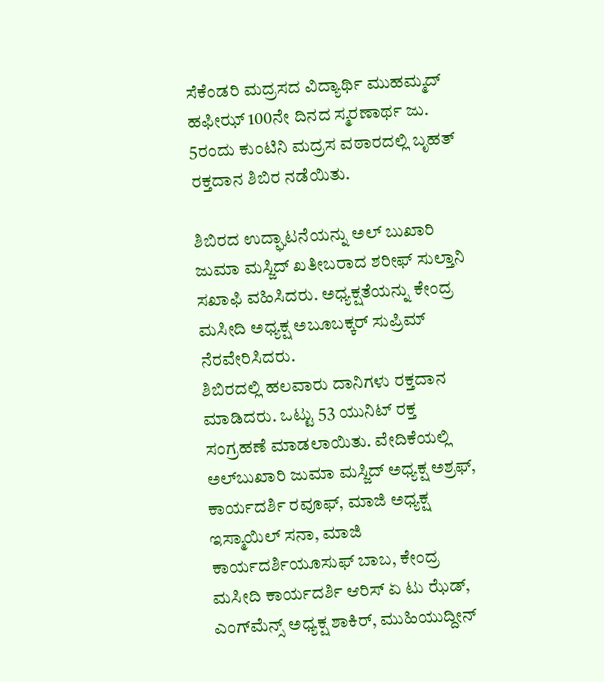ಸೆಕೆಂಡರಿ ಮದ್ರಸದ ವಿದ್ಯಾರ್ಥಿ ಮುಹಮ್ಮದ್ ಹಫೀಝ್ 100ನೇ ದಿನದ ಸ್ಮರಣಾರ್ಥ ಜು. 5ರಂದು ಕುಂಟಿನಿ ಮದ್ರಸ ವಠಾರದಲ್ಲಿ ಬೃಹತ್ ರಕ್ತದಾನ ಶಿಬಿರ ನಡೆಯಿತು.

ಶಿಬಿರದ ಉದ್ಘಾಟನೆಯನ್ನು ಅಲ್ ಬುಖಾರಿ ಜುಮಾ ಮಸ್ಜಿದ್ ಖತೀಬರಾದ ಶರೀಫ್ ಸುಲ್ತಾನಿ ಸಖಾಫಿ ವಹಿಸಿದರು. ಅಧ್ಯಕ್ಷತೆಯನ್ನು ಕೇಂದ್ರ ಮಸೀದಿ ಅಧ್ಯಕ್ಷ ಅಬೂಬಕ್ಕರ್ ಸುಪ್ರಿಮ್‌ ನೆರವೇರಿಸಿದರು.
ಶಿಬಿರದಲ್ಲಿ ಹಲವಾರು ದಾನಿಗಳು ರಕ್ತದಾನ ಮಾಡಿದರು. ಒಟ್ಟು 53 ಯುನಿಟ್ ರಕ್ತ ಸಂಗ್ರಹಣೆ ಮಾಡಲಾಯಿತು. ವೇದಿಕೆಯಲ್ಲಿ ಅಲ್‌ಬುಖಾರಿ ಜುಮಾ ಮಸ್ಜಿದ್ ಅಧ್ಯಕ್ಷ ಅಶ್ರಫ್, ಕಾರ್ಯದರ್ಶಿ ರವೂಫ್, ಮಾಜಿ ಅಧ್ಯಕ್ಷ ಇಸ್ಮಾಯಿಲ್ ಸನಾ, ಮಾಜಿ ಕಾರ್ಯದರ್ಶಿಯೂಸುಫ್ ಬಾಬ, ಕೇಂದ್ರ ಮಸೀದಿ ಕಾರ್ಯದರ್ಶಿ ಆರಿಸ್ ಏ ಟು ಝೆಡ್, ಎಂಗ್‌ಮೆನ್ಸ್ ಅಧ್ಯಕ್ಷ ಶಾಕಿರ್, ಮುಹಿಯುದ್ದೀನ್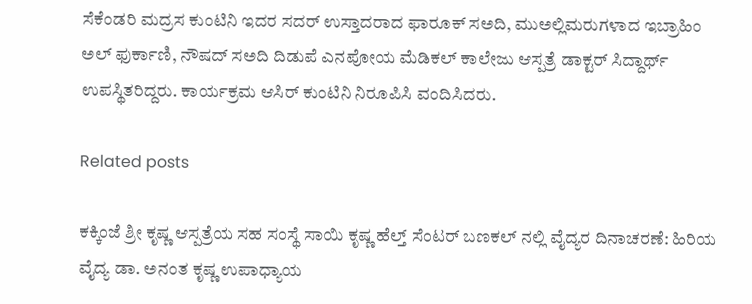ಸೆಕೆಂಡರಿ ಮದ್ರಸ ಕುಂಟಿನಿ ಇದರ ಸದರ್ ಉಸ್ತಾದರಾದ ಫಾರೂಕ್ ಸಅದಿ, ಮುಅಲ್ಲಿಮರುಗಳಾದ ಇಬ್ರಾಹಿಂ ಅಲ್ ಫುರ್ಕಾಣಿ, ನೌಷದ್ ಸಅದಿ ದಿಡುಪೆ ಎನಪೋಯ ಮೆಡಿಕಲ್ ಕಾಲೇಜು ಆಸ್ಪತ್ರೆ ಡಾಕ್ಟರ್ ಸಿದ್ದಾರ್ಥ್ ಉಪಸ್ಥಿತರಿದ್ದರು. ಕಾರ್ಯಕ್ರಮ ಆಸಿರ್ ಕುಂಟಿನಿ ನಿರೂಪಿಸಿ ವಂದಿಸಿದರು.

Related posts

ಕಕ್ಕಿಂಜೆ ಶ್ರೀ ಕೃಷ್ಣ ಆಸ್ಪತ್ರೆಯ ಸಹ ಸಂಸ್ಥೆ ಸಾಯಿ ಕೃಷ್ಣ ಹೆಲ್ತ್ ಸೆಂಟರ್ ಬಣಕಲ್ ನಲ್ಲಿ ವೈದ್ಯರ ದಿನಾಚರಣೆ: ಹಿರಿಯ ವೈದ್ಯ ಡಾ. ಅನಂತ ಕೃಷ್ಣ ಉಪಾಧ್ಯಾಯ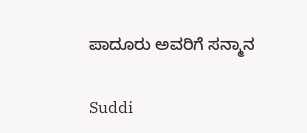ಪಾದೂರು ಅವರಿಗೆ ಸನ್ಮಾನ

Suddi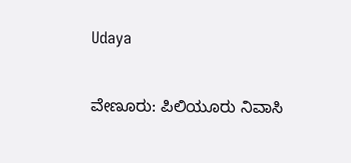Udaya

ವೇಣೂರು: ಪಿಲಿಯೂರು ನಿವಾಸಿ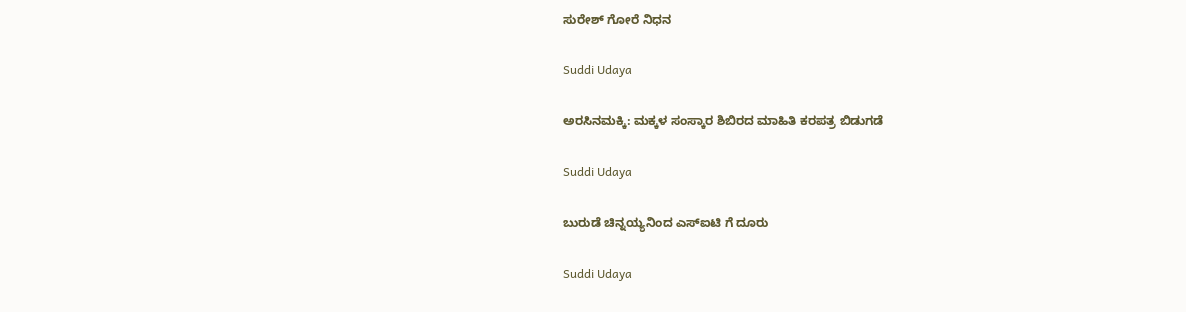ಸುರೇಶ್ ಗೋರೆ ನಿಧನ

Suddi Udaya

ಅರಸಿನಮಕ್ಕಿ: ಮಕ್ಕಳ ಸಂಸ್ಕಾರ ಶಿಬಿರದ ಮಾಹಿತಿ ಕರಪತ್ರ ಬಿಡುಗಡೆ

Suddi Udaya

ಬುರುಡೆ ಚಿನ್ನಯ್ಯನಿಂದ ಎಸ್ಐಟಿ ಗೆ ದೂರು

Suddi Udaya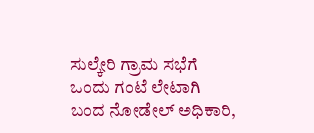ಸುಲ್ಕೇರಿ ಗ್ರಾಮ ಸಭೆಗೆ ಒಂದು ಗಂಟೆ ಲೇಟಾಗಿ ಬಂದ ನೋಡೇಲ್ ಅಧಿಕಾರಿ,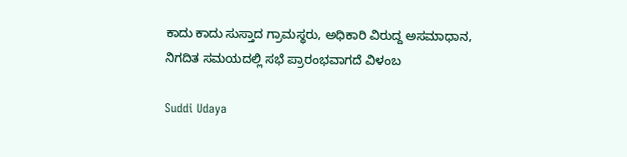ಕಾದು ಕಾದು ಸುಸ್ತಾದ ಗ್ರಾಮಸ್ಥರು, ಅಧಿಕಾರಿ ವಿರುದ್ದ ಅಸಮಾಧಾನ, ನಿಗದಿತ ಸಮಯದಲ್ಲಿ ಸಭೆ ಪ್ರಾರಂಭವಾಗದೆ ವಿಳಂಬ

Suddi Udaya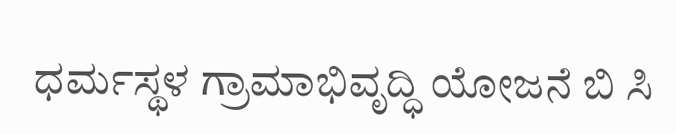ಧರ್ಮಸ್ಥಳ ಗ್ರಾಮಾಭಿವೃದ್ಧಿ ಯೋಜನೆ ಬಿ ಸಿ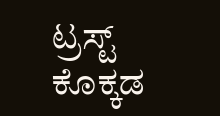ಟ್ರಸ್ಟ್ ಕೊಕ್ಕಡ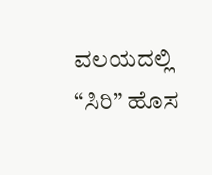ವಲಯದಲ್ಲಿ “ಸಿರಿ” ಹೊಸ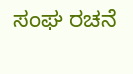ಸಂಘ ರಚನೆ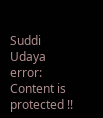Suddi Udaya
error: Content is protected !!